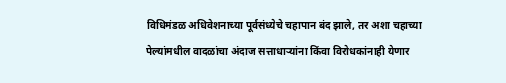विधिमंडळ अधिवेशनाच्या पूर्वसंध्येचे चहापान बंद झाले, तर अशा चहाच्या पेल्यांमधील वादळांचा अंदाज सत्ताधाऱ्यांना किंवा विरोधकांनाही येणार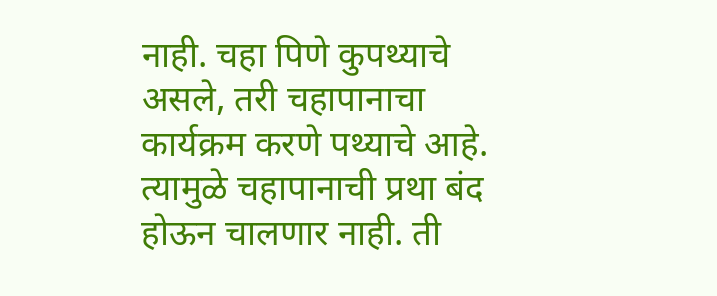नाही. चहा पिणे कुपथ्याचे असले, तरी चहापानाचा कार्यक्रम करणे पथ्याचे आहे. त्यामुळे चहापानाची प्रथा बंद होऊन चालणार नाही. ती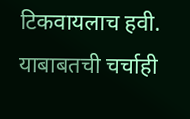टिकवायलाच हवी. याबाबतची चर्चाही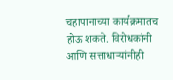चहापानाच्या कार्यक्रमातच होऊ शकते. विरोधकांनी आणि सत्ताधाऱ्यांनीही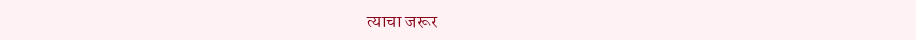त्याचा जरूर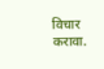विचार करावा.